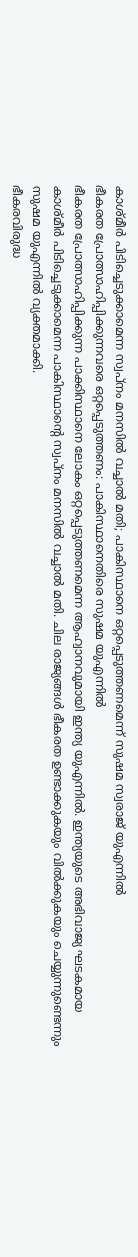കാശ്മീർ പിടിച്ചെടുക്കാമെന്ന സ്വപ്നം മനസിൽ വച്ചാൽ മതി; പാകിസ്ഥാനെ ഒറ്റപ്പെടുത്തണമെന്ന് സുഷമ സ്വരാജ് യുഎന്നിൽ
ഭീകരത പ്രോത്സാഹിപ്പിക്കുന്നവരെ ഒറ്റപ്പെടുത്തണം: പാകിസ്ഥാനെതിരെ സുഷമ യുഎന്നിൽ
ഭീകരത പ്രോത്സാഹിപ്പിക്കുന്ന പാക്കിസ്ഥാനെ ലോകം ഒറ്റപ്പെടുത്തണമെന്ന ആഹ്വാനവുമായി ഇന്ത്യ യുഎന്നിൽ. ഇന്ത്യയുടെ അഭിവാജ്യ ഘടകമായ കാശ്മീർ പിടിച്ചെടുക്കാമെന്ന പാകിസ്ഥാന്റെ സ്വപ്നം മനസിൽ വച്ചാൽ മതി. ചില രാജ്യങ്ങൾ ഭീകരത ഉണ്ടാക്കുകയും വിൽക്കുകയും ചെയ്യുന്നുണ്ടെന്നും സുഷമ യുഎന്നിൽ വ്യക്തമാക്കി.
ഭീകരവിരുദ്ധ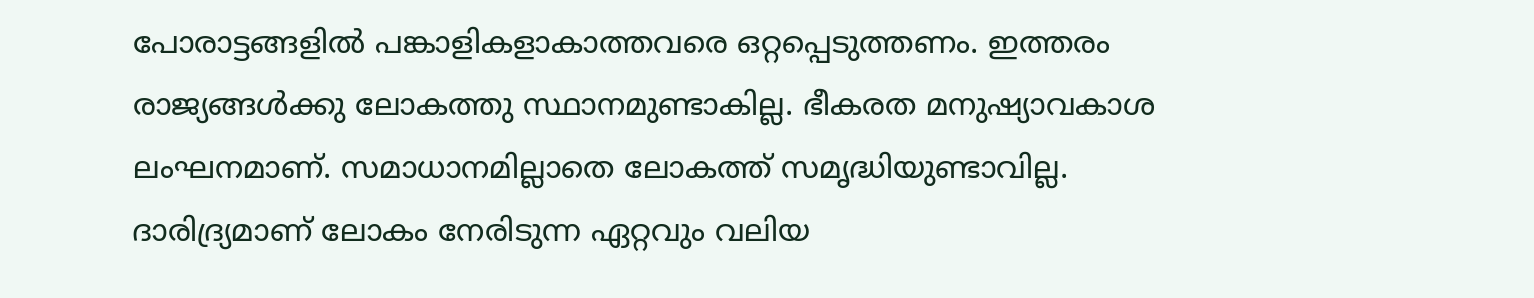പോരാട്ടങ്ങളിൽ പങ്കാളികളാകാത്തവരെ ഒറ്റപ്പെടുത്തണം. ഇത്തരം രാജ്യങ്ങൾക്കു ലോകത്തു സ്ഥാനമുണ്ടാകില്ല. ഭീകരത മനുഷ്യാവകാശ ലംഘനമാണ്. സമാധാനമില്ലാതെ ലോകത്ത് സമൃദ്ധിയുണ്ടാവില്ല. ദാരിദ്ര്യമാണ് ലോകം നേരിടുന്ന ഏറ്റവും വലിയ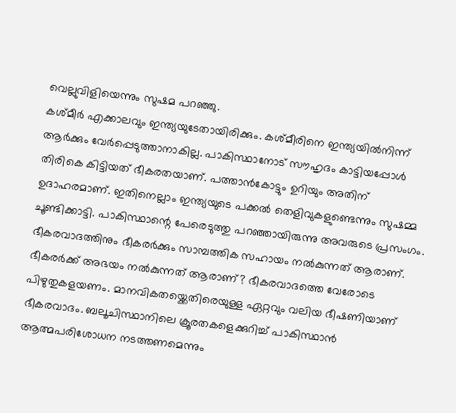വെല്ലുവിളിയെന്നും സുഷമ പറഞ്ഞു.
കശ്മീർ എക്കാലവും ഇന്ത്യയുടേതായിരിക്കും. കശ്മീരിനെ ഇന്ത്യയിൽനിന്ന് ആർക്കും വേർപ്പെടുത്താനാകില്ല. പാകിസ്ഥാനോട് സൗഹൃദം കാട്ടിയപ്പോൾ തിരികെ കിട്ടിയത് ഭീകരതയാണ്. പത്താൻകോട്ടും ഉറിയും അതിന് ഉദാഹരമാണ്. ഇതിനെല്ലാം ഇന്ത്യയുടെ പക്കൽ തെളിവുകളുണ്ടെന്നും സുഷമ്മ ചൂണ്ടിക്കാട്ടി. പാകിസ്ഥാന്റെ പേരെടുത്തു പറഞ്ഞായിരുന്നു അവരുടെ പ്രസംഗം.
ഭീകരവാദത്തിനും ഭീകരർക്കും സാമ്പത്തിക സഹായം നൽകുന്നത് ആരാണ്. ഭീകരർക്ക് അഭയം നൽകുന്നത് ആരാണ്? ഭീകരവാദത്തെ വേരോടെ പിഴുതുകളയണം. മാനവികതയ്ക്കെതിരെയുള്ള ഏറ്റവും വലിയ ഭീഷണിയാണ് ഭീകരവാദം. ബലൂചിസ്ഥാനിലെ ക്രൂരതകളെക്കുറിച്ച് പാകിസ്ഥാൻ ആത്മപരിശോധന നടത്തണമെന്നും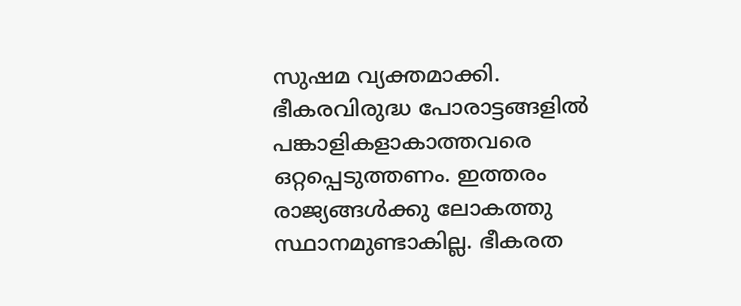സുഷമ വ്യക്തമാക്കി.
ഭീകരവിരുദ്ധ പോരാട്ടങ്ങളിൽ പങ്കാളികളാകാത്തവരെ ഒറ്റപ്പെടുത്തണം. ഇത്തരം രാജ്യങ്ങൾക്കു ലോകത്തു സ്ഥാനമുണ്ടാകില്ല. ഭീകരത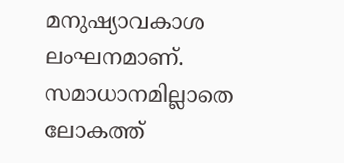മനുഷ്യാവകാശ ലംഘനമാണ്. സമാധാനമില്ലാതെ ലോകത്ത്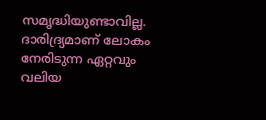സമൃദ്ധിയുണ്ടാവില്ല. ദാരിദ്ര്യമാണ് ലോകം നേരിടുന്ന ഏറ്റവും വലിയ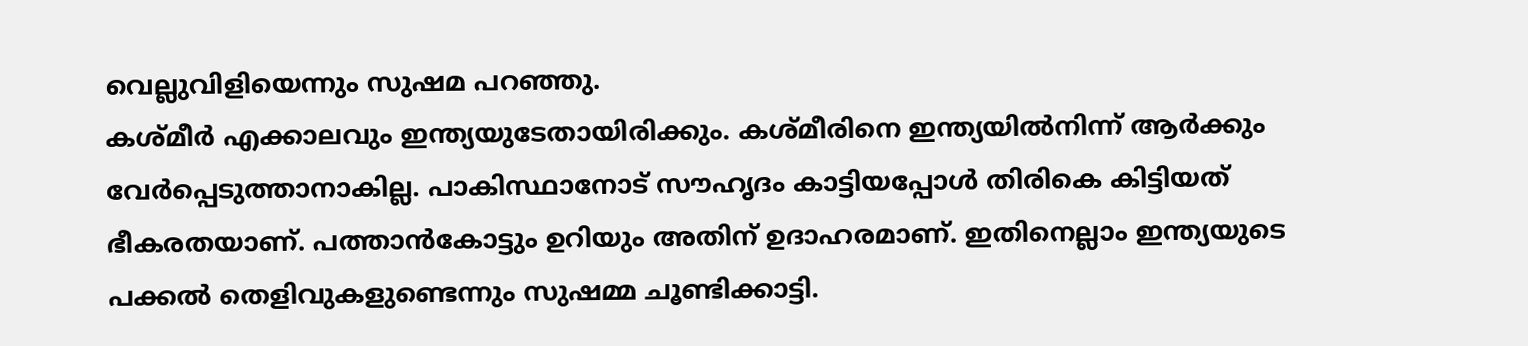വെല്ലുവിളിയെന്നും സുഷമ പറഞ്ഞു.
കശ്മീർ എക്കാലവും ഇന്ത്യയുടേതായിരിക്കും. കശ്മീരിനെ ഇന്ത്യയിൽനിന്ന് ആർക്കും വേർപ്പെടുത്താനാകില്ല. പാകിസ്ഥാനോട് സൗഹൃദം കാട്ടിയപ്പോൾ തിരികെ കിട്ടിയത് ഭീകരതയാണ്. പത്താൻകോട്ടും ഉറിയും അതിന് ഉദാഹരമാണ്. ഇതിനെല്ലാം ഇന്ത്യയുടെ പക്കൽ തെളിവുകളുണ്ടെന്നും സുഷമ്മ ചൂണ്ടിക്കാട്ടി.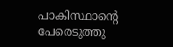പാകിസ്ഥാന്റെ പേരെടുത്തു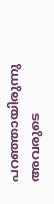പറഞ്ഞായിരുന്നു അവരുടെ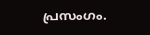പ്രസംഗം.